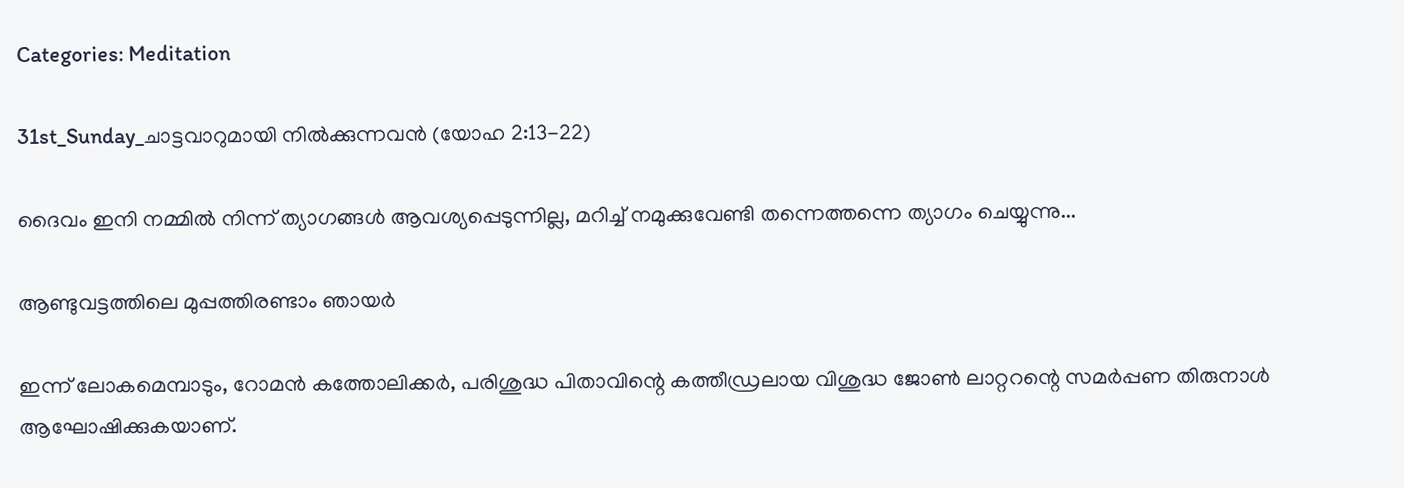Categories: Meditation

31st_Sunday_ചാട്ടവാറുമായി നിൽക്കുന്നവൻ (യോഹ 2:13-22)

ദൈവം ഇനി നമ്മിൽ നിന്ന് ത്യാഗങ്ങൾ ആവശ്യപ്പെടുന്നില്ല, മറിച്ച് നമുക്കുവേണ്ടി തന്നെത്തന്നെ ത്യാഗം ചെയ്യുന്നു...

ആണ്ടുവട്ടത്തിലെ മുപ്പത്തിരണ്ടാം ഞായർ

ഇന്ന് ലോകമെമ്പാടും, റോമൻ കത്തോലിക്കർ, പരിശുദ്ധ പിതാവിന്റെ കത്തീഡ്രലായ വിശുദ്ധ ജോൺ ലാറ്ററന്റെ സമർപ്പണ തിരുനാൾ ആഘോഷിക്കുകയാണ്.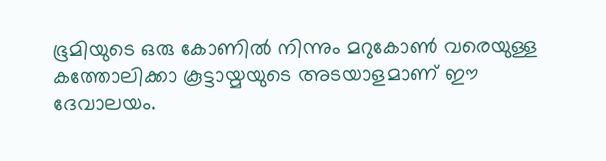ഭൂമിയുടെ ഒരു കോണിൽ നിന്നും മറുകോൺ വരെയുള്ള കത്തോലിക്കാ കൂട്ടായ്മയുടെ അടയാളമാണ് ഈ ദേവാലയം.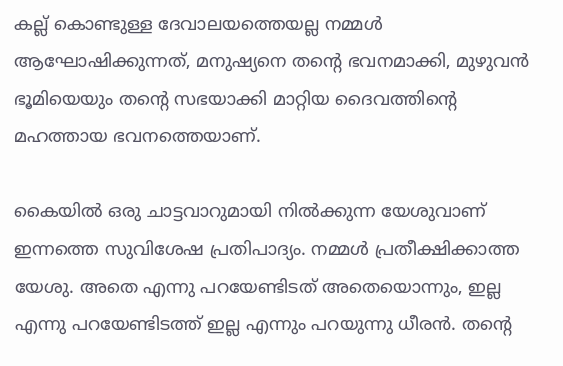കല്ല് കൊണ്ടുള്ള ദേവാലയത്തെയല്ല നമ്മൾ ആഘോഷിക്കുന്നത്, മനുഷ്യനെ തന്റെ ഭവനമാക്കി, മുഴുവൻ ഭൂമിയെയും തന്റെ സഭയാക്കി മാറ്റിയ ദൈവത്തിന്റെ മഹത്തായ ഭവനത്തെയാണ്.

കൈയിൽ ഒരു ചാട്ടവാറുമായി നിൽക്കുന്ന യേശുവാണ് ഇന്നത്തെ സുവിശേഷ പ്രതിപാദ്യം. നമ്മൾ പ്രതീക്ഷിക്കാത്ത യേശു. അതെ എന്നു പറയേണ്ടിടത് അതെയൊന്നും, ഇല്ല എന്നു പറയേണ്ടിടത്ത് ഇല്ല എന്നും പറയുന്നു ധീരൻ. തന്റെ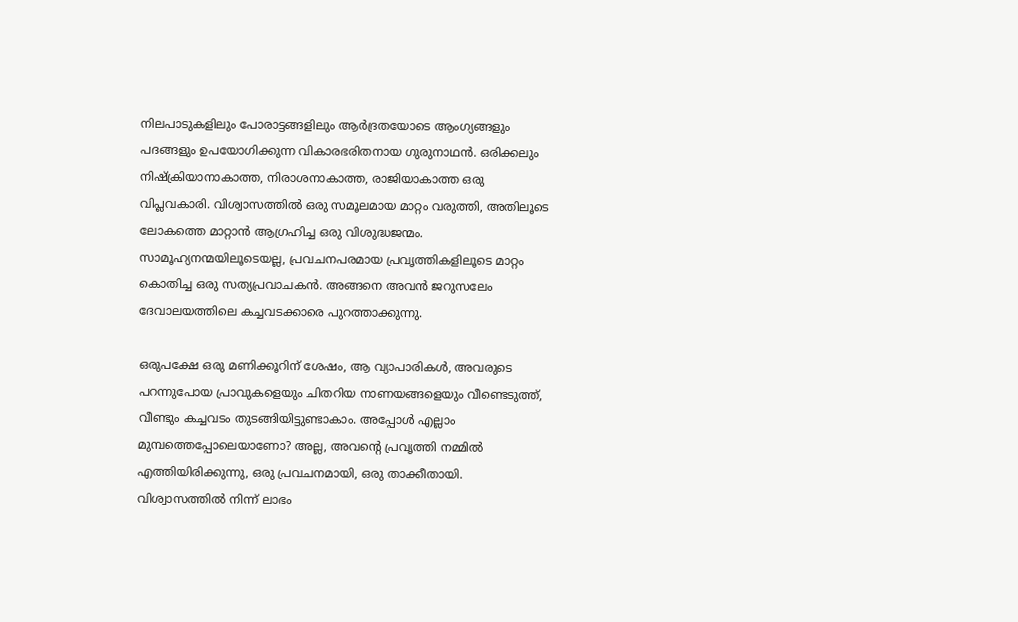നിലപാടുകളിലും പോരാട്ടങ്ങളിലും ആർദ്രതയോടെ ആംഗ്യങ്ങളും പദങ്ങളും ഉപയോഗിക്കുന്ന വികാരഭരിതനായ ഗുരുനാഥൻ. ഒരിക്കലും നിഷ്ക്രിയാനാകാത്ത, നിരാശനാകാത്ത, രാജിയാകാത്ത ഒരു വിപ്ലവകാരി. വിശ്വാസത്തിൽ ഒരു സമൂലമായ മാറ്റം വരുത്തി, അതിലൂടെ ലോകത്തെ മാറ്റാൻ ആഗ്രഹിച്ച ഒരു വിശുദ്ധജന്മം. സാമൂഹ്യനന്മയിലൂടെയല്ല, പ്രവചനപരമായ പ്രവൃത്തികളിലൂടെ മാറ്റം കൊതിച്ച ഒരു സത്യപ്രവാചകൻ. അങ്ങനെ അവൻ ജറുസലേം ദേവാലയത്തിലെ കച്ചവടക്കാരെ പുറത്താക്കുന്നു.

ഒരുപക്ഷേ ഒരു മണിക്കൂറിന് ശേഷം, ആ വ്യാപാരികൾ, അവരുടെ പറന്നുപോയ പ്രാവുകളെയും ചിതറിയ നാണയങ്ങളെയും വീണ്ടെടുത്ത്, വീണ്ടും കച്ചവടം തുടങ്ങിയിട്ടുണ്ടാകാം. അപ്പോൾ എല്ലാം മുമ്പത്തെപ്പോലെയാണോ? അല്ല, അവന്റെ പ്രവൃത്തി നമ്മിൽ എത്തിയിരിക്കുന്നു, ഒരു പ്രവചനമായി, ഒരു താക്കീതായി. വിശ്വാസത്തിൽ നിന്ന് ലാഭം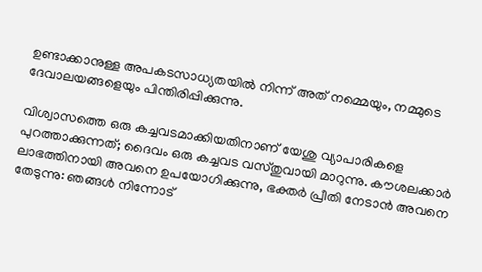ഉണ്ടാക്കാനുള്ള അപകടസാധ്യതയിൽ നിന്ന് അത് നമ്മെയും, നമ്മുടെ ദേവാലയങ്ങളെയും പിന്തിരിപ്പിക്കുന്നു.

വിശ്വാസത്തെ ഒരു കച്ചവടമാക്കിയതിനാണ് യേശു വ്യാപാരികളെ പുറത്താക്കുന്നത്; ദൈവം ഒരു കച്ചവട വസ്തുവായി മാറുന്നു. കൗശലക്കാർ ലാഭത്തിനായി അവനെ ഉപയോഗിക്കുന്നു, ഭക്തർ പ്രീതി നേടാൻ അവനെ തേടുന്നു: ഞങ്ങൾ നിന്നോട്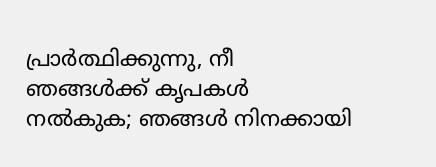പ്രാർത്ഥിക്കുന്നു, നീ ഞങ്ങൾക്ക് കൃപകൾ നൽകുക; ഞങ്ങൾ നിനക്കായി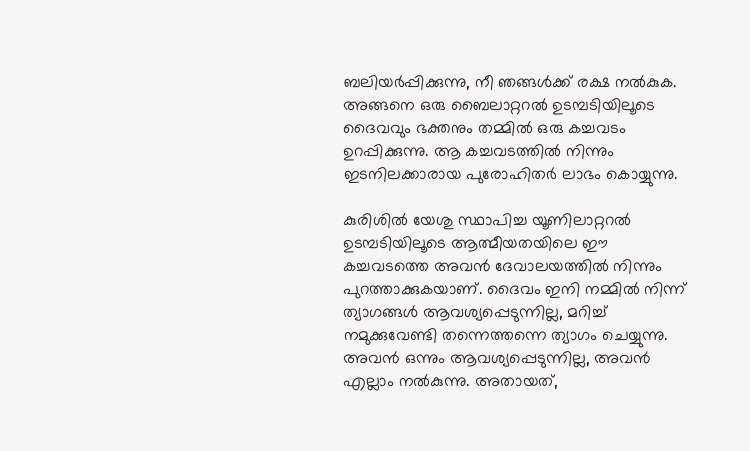ബലിയർപ്പിക്കുന്നു, നീ ഞങ്ങൾക്ക് രക്ഷ നൽകുക. അങ്ങനെ ഒരു ബൈലാറ്ററൽ ഉടമ്പടിയിലൂടെ ദൈവവും ഭക്തനും തമ്മിൽ ഒരു കച്ചവടം ഉറപ്പിക്കുന്നു. ആ കച്ചവടത്തിൽ നിന്നും ഇടനിലക്കാരായ പുരോഹിതർ ലാഭം കൊയ്യുന്നു.

കുരിശിൽ യേശു സ്ഥാപിച്ച യൂണിലാറ്ററൽ ഉടമ്പടിയിലൂടെ ആത്മീയതയിലെ ഈ കച്ചവടത്തെ അവൻ ദേവാലയത്തിൽ നിന്നും പുറത്താക്കുകയാണ്. ദൈവം ഇനി നമ്മിൽ നിന്ന് ത്യാഗങ്ങൾ ആവശ്യപ്പെടുന്നില്ല, മറിച്ച് നമുക്കുവേണ്ടി തന്നെത്തന്നെ ത്യാഗം ചെയ്യുന്നു. അവൻ ഒന്നും ആവശ്യപ്പെടുന്നില്ല, അവൻ എല്ലാം നൽകുന്നു. അതായത്,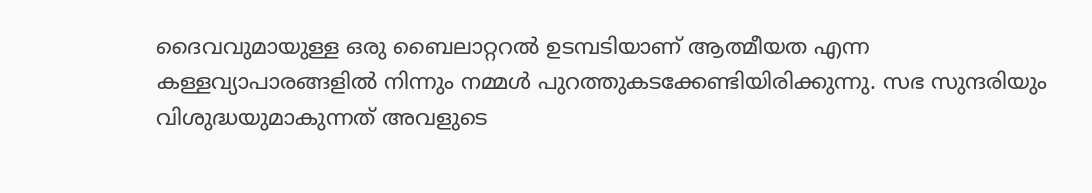ദൈവവുമായുള്ള ഒരു ബൈലാറ്ററൽ ഉടമ്പടിയാണ് ആത്മീയത എന്ന കള്ളവ്യാപാരങ്ങളിൽ നിന്നും നമ്മൾ പുറത്തുകടക്കേണ്ടിയിരിക്കുന്നു. സഭ സുന്ദരിയും വിശുദ്ധയുമാകുന്നത് അവളുടെ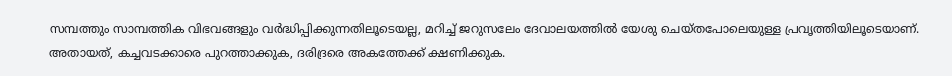സമ്പത്തും സാമ്പത്തിക വിഭവങ്ങളും വർദ്ധിപ്പിക്കുന്നതിലൂടെയല്ല, മറിച്ച് ജറുസലേം ദേവാലയത്തിൽ യേശു ചെയ്തപോലെയുള്ള പ്രവൃത്തിയിലൂടെയാണ്. അതായത്, കച്ചവടക്കാരെ പുറത്താക്കുക, ദരിദ്രരെ അകത്തേക്ക് ക്ഷണിക്കുക.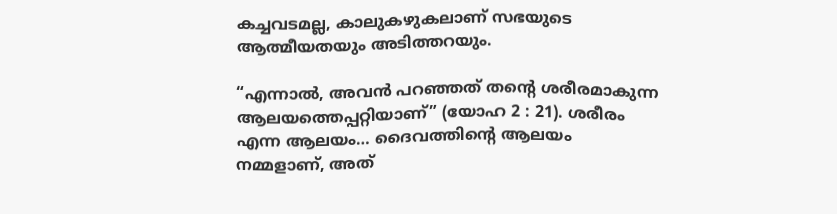കച്ചവടമല്ല, കാലുകഴുകലാണ് സഭയുടെ ആത്മീയതയും അടിത്തറയും.

“എന്നാല്‍, അവന്‍ പറഞ്ഞത് തന്‍റെ ശരീരമാകുന്ന ആലയത്തെപ്പറ്റിയാണ്” (യോഹ 2 : 21). ശരീരം എന്ന ആലയം… ദൈവത്തിന്റെ ആലയം നമ്മളാണ്, അത്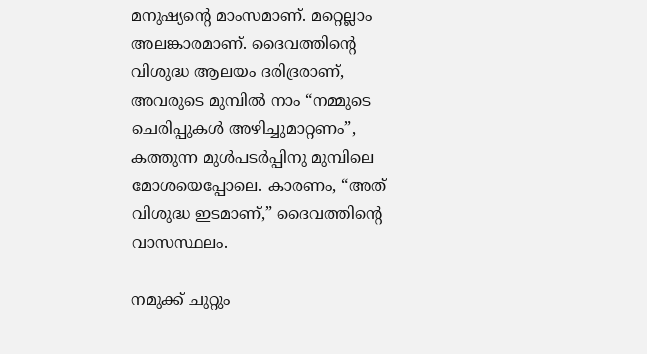മനുഷ്യന്റെ മാംസമാണ്. മറ്റെല്ലാം അലങ്കാരമാണ്. ദൈവത്തിന്റെ വിശുദ്ധ ആലയം ദരിദ്രരാണ്, അവരുടെ മുമ്പിൽ നാം “നമ്മുടെ ചെരിപ്പുകൾ അഴിച്ചുമാറ്റണം”, കത്തുന്ന മുൾപടർപ്പിനു മുമ്പിലെ മോശയെപ്പോലെ. കാരണം, “അത് വിശുദ്ധ ഇടമാണ്,” ദൈവത്തിന്റെ വാസസ്ഥലം.

നമുക്ക് ചുറ്റും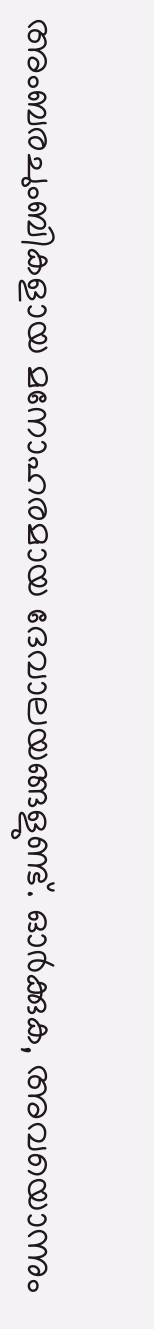അംബരചുംബികളായ മനോഹരമായ ദേവാലയങ്ങളുണ്ട്. ഓർക്കുക, അവയൊന്നും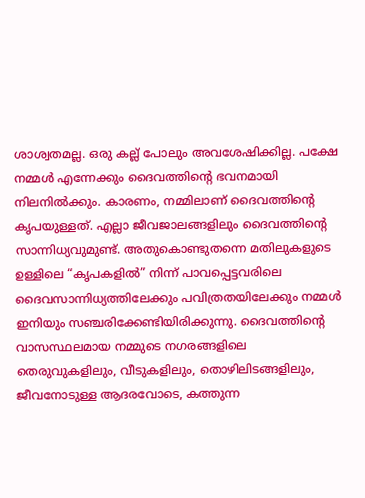ശാശ്വതമല്ല. ഒരു കല്ല് പോലും അവശേഷിക്കില്ല. പക്ഷേ നമ്മൾ എന്നേക്കും ദൈവത്തിന്റെ ഭവനമായി നിലനിൽക്കും. കാരണം, നമ്മിലാണ് ദൈവത്തിന്റെ കൃപയുള്ളത്. എല്ലാ ജീവജാലങ്ങളിലും ദൈവത്തിന്റെ സാന്നിധ്യവുമുണ്ട്. അതുകൊണ്ടുതന്നെ മതിലുകളുടെ ഉള്ളിലെ “കൃപകളിൽ” നിന്ന് പാവപ്പെട്ടവരിലെ ദൈവസാന്നിധ്യത്തിലേക്കും പവിത്രതയിലേക്കും നമ്മൾ ഇനിയും സഞ്ചരിക്കേണ്ടിയിരിക്കുന്നു. ദൈവത്തിന്റെ വാസസ്ഥലമായ നമ്മുടെ നഗരങ്ങളിലെ തെരുവുകളിലും, വീടുകളിലും, തൊഴിലിടങ്ങളിലും, ജീവനോടുള്ള ആദരവോടെ, കത്തുന്ന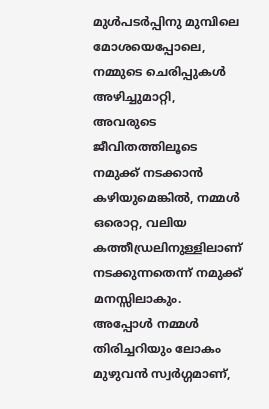മുൾപടർപ്പിനു മുമ്പിലെ മോശയെപ്പോലെ, നമ്മുടെ ചെരിപ്പുകൾ അഴിച്ചുമാറ്റി, അവരുടെ ജീവിതത്തിലൂടെ നമുക്ക് നടക്കാൻ കഴിയുമെങ്കിൽ, നമ്മൾ ഒരൊറ്റ, വലിയ കത്തീഡ്രലിനുള്ളിലാണ് നടക്കുന്നതെന്ന് നമുക്ക് മനസ്സിലാകും. അപ്പോൾ നമ്മൾ തിരിച്ചറിയും ലോകം മുഴുവൻ സ്വർഗ്ഗമാണ്,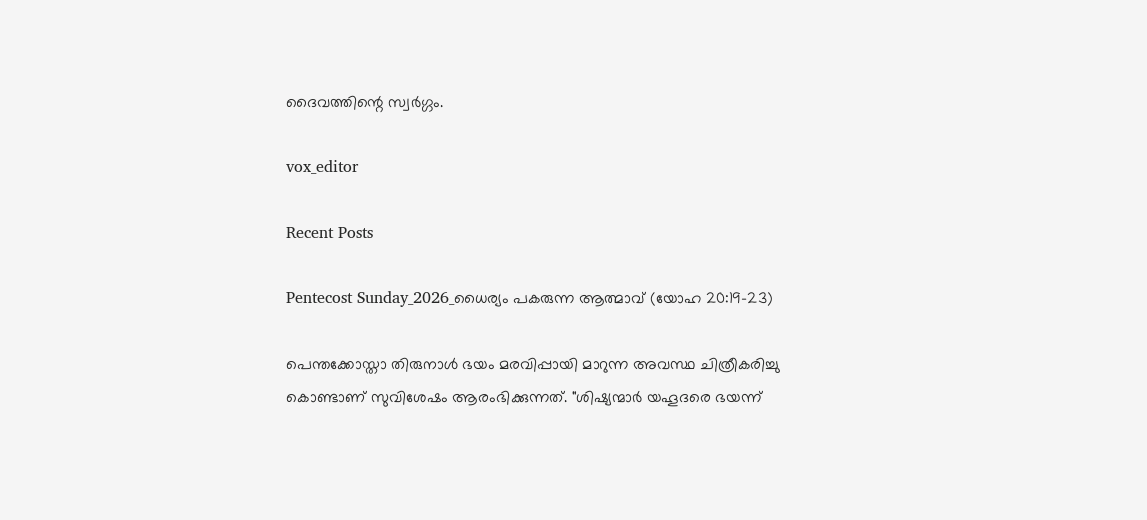ദൈവത്തിന്റെ സ്വർഗ്ഗം.

vox_editor

Recent Posts

Pentecost Sunday_2026_ധൈര്യം പകരുന്ന ആത്മാവ് (യോഹ 20:19-23)

പെന്തക്കോസ്താ തിരുനാൾ ഭയം മരവിപ്പായി മാറുന്ന അവസ്ഥ ചിത്രീകരിച്ചു കൊണ്ടാണ് സുവിശേഷം ആരംഭിക്കുന്നത്. "ശിഷ്യന്മാർ യഹൂദരെ ഭയന്ന്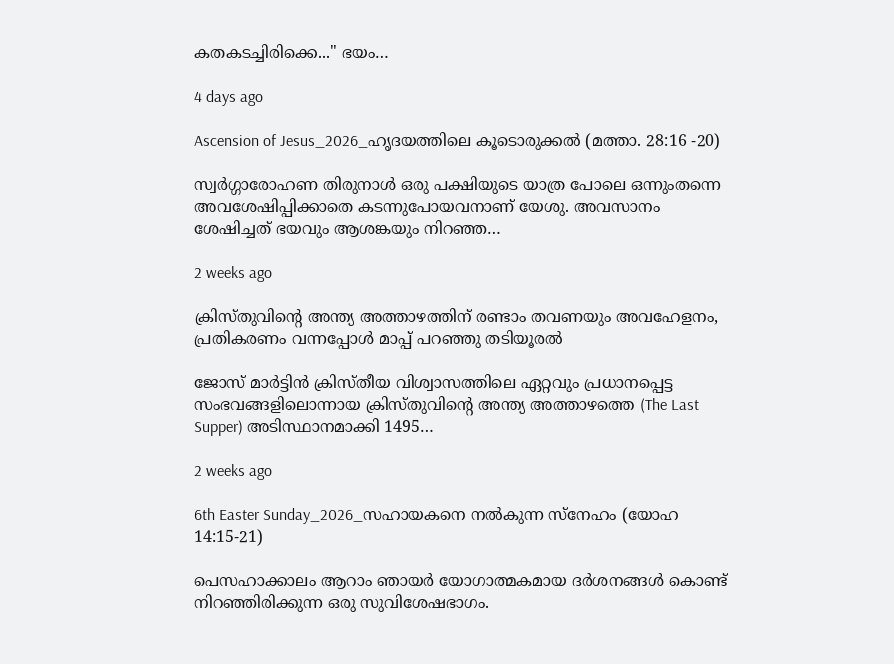കതകടച്ചിരിക്കെ..." ഭയം…

4 days ago

Ascension of Jesus_2026_ഹൃദയത്തിലെ കൂടൊരുക്കൽ (മത്താ. 28:16 -20)

സ്വർഗ്ഗാരോഹണ തിരുനാൾ ഒരു പക്ഷിയുടെ യാത്ര പോലെ ഒന്നുംതന്നെ അവശേഷിപ്പിക്കാതെ കടന്നുപോയവനാണ് യേശു. അവസാനം ശേഷിച്ചത് ഭയവും ആശങ്കയും നിറഞ്ഞ…

2 weeks ago

ക്രിസ്തുവിന്റെ അന്ത്യ അത്താഴത്തിന് രണ്ടാം തവണയും അവഹേളനം, പ്രതികരണം വന്നപ്പോൾ മാപ്പ് പറഞ്ഞു തടിയൂരൽ

ജോസ് മാർട്ടിൻ ക്രിസ്തീയ വിശ്വാസത്തിലെ ഏറ്റവും പ്രധാനപ്പെട്ട സംഭവങ്ങളിലൊന്നായ ക്രിസ്തുവിന്റെ അന്ത്യ അത്താഴത്തെ (The Last Supper) അടിസ്ഥാനമാക്കി 1495…

2 weeks ago

6th Easter Sunday_2026_സഹായകനെ നൽകുന്ന സ്നേഹം (യോഹ 14:15-21)

പെസഹാക്കാലം ആറാം ഞായർ യോഗാത്മകമായ ദർശനങ്ങൾ കൊണ്ട് നിറഞ്ഞിരിക്കുന്ന ഒരു സുവിശേഷഭാഗം.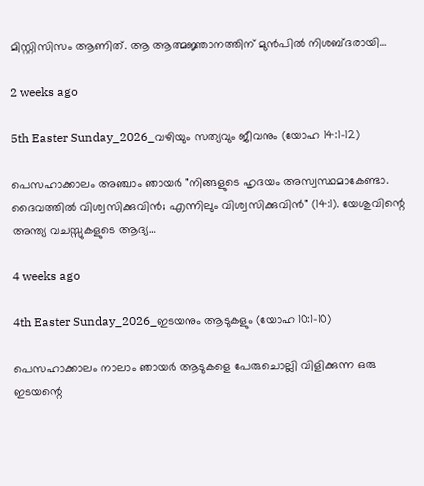മിസ്റ്റിസിസം ആണിത്. ആ ആത്മജ്ഞാനത്തിന് മുൻപിൽ നിശബ്ദരായി…

2 weeks ago

5th Easter Sunday_2026_വഴിയും സത്യവും ജീവനും (യോഹ 14:1-12)

പെസഹാക്കാലം അഞ്ചാം ഞായർ "നിങ്ങളുടെ ഹൃദയം അസ്വസ്ഥമാകേണ്ടാ. ദൈവത്തിൽ വിശ്വസിക്കുവിൻ; എന്നിലും വിശ്വസിക്കുവിൻ" (14:1). യേശുവിന്റെ അന്ത്യ വചസ്സുകളുടെ ആദ്യ…

4 weeks ago

4th Easter Sunday_2026_ഇടയനും ആടുകളും (യോഹ 10:1-10)

പെസഹാക്കാലം നാലാം ഞായർ ആടുകളെ പേരുചൊല്ലി വിളിക്കുന്ന ഒരു ഇടയന്റെ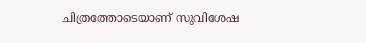ചിത്രത്തോടെയാണ് സുവിശേഷ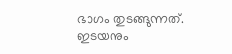ഭാഗം തുടങ്ങുന്നത്. ഇടയനും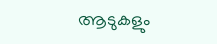ആടുകളും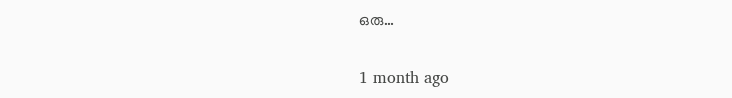ഒരു…

1 month ago